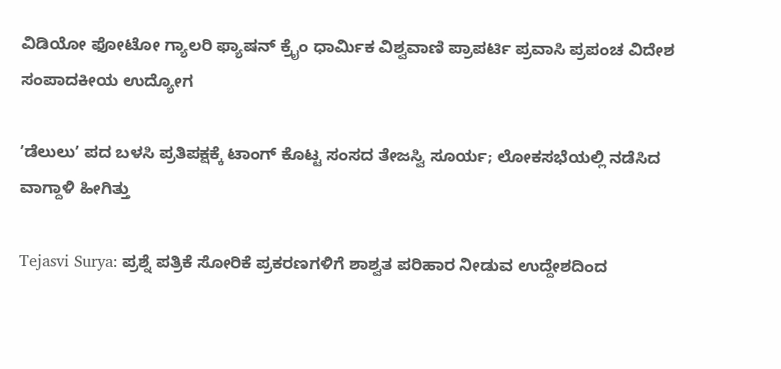ವಿಡಿಯೋ ಫೋಟೋ ಗ್ಯಾಲರಿ ಫ್ಯಾಷನ್ ಕ್ರೈಂ ಧಾರ್ಮಿಕ ವಿಶ್ವವಾಣಿ ಪ್ರಾಪರ್ಟಿ ಪ್ರವಾಸಿ ಪ್ರಪಂಚ ವಿದೇಶ ಸಂಪಾದಕೀಯ ಉದ್ಯೋಗ

ʼಡೆಲುಲುʼ ಪದ ಬಳಸಿ ಪ್ರತಿಪಕ್ಷಕ್ಕೆ ಟಾಂಗ್‌ ಕೊಟ್ಟ ಸಂಸದ ತೇಜಸ್ವಿ ಸೂರ್ಯ; ಲೋಕಸಭೆಯಲ್ಲಿ ನಡೆಸಿದ ವಾಗ್ದಾಳಿ ಹೀಗಿತ್ತು

Tejasvi Surya: ಪ್ರಶ್ನೆ ಪತ್ರಿಕೆ ಸೋರಿಕೆ ಪ್ರಕರಣಗಳಿಗೆ ಶಾಶ್ವತ ಪರಿಹಾರ ನೀಡುವ ಉದ್ದೇಶದಿಂದ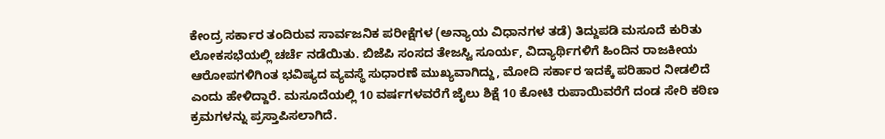ಕೇಂದ್ರ ಸರ್ಕಾರ ತಂದಿರುವ ಸಾರ್ವಜನಿಕ ಪರೀಕ್ಷೆಗಳ (ಅನ್ಯಾಯ ವಿಧಾನಗಳ ತಡೆ) ತಿದ್ದುಪಡಿ ಮಸೂದೆ ಕುರಿತು ಲೋಕಸಭೆಯಲ್ಲಿ ಚರ್ಚೆ ನಡೆಯಿತು. ಬಿಜೆಪಿ ಸಂಸದ ತೇಜಸ್ವಿ ಸೂರ್ಯ, ವಿದ್ಯಾರ್ಥಿಗಳಿಗೆ ಹಿಂದಿನ ರಾಜಕೀಯ ಆರೋಪಗಳಿಗಿಂತ ಭವಿಷ್ಯದ ವ್ಯವಸ್ಥೆ ಸುಧಾರಣೆ ಮುಖ್ಯವಾಗಿದ್ದು, ಮೋದಿ ಸರ್ಕಾರ ಇದಕ್ಕೆ ಪರಿಹಾರ ನೀಡಲಿದೆ ಎಂದು ಹೇಳಿದ್ದಾರೆ. ಮಸೂದೆಯಲ್ಲಿ 10 ವರ್ಷಗಳವರೆಗೆ ಜೈಲು ಶಿಕ್ಷೆ 10 ಕೋಟಿ ರುಪಾಯಿವರೆಗೆ ದಂಡ ಸೇರಿ ಕಠಿಣ ಕ್ರಮಗಳನ್ನು ಪ್ರಸ್ತಾಪಿಸಲಾಗಿದೆ.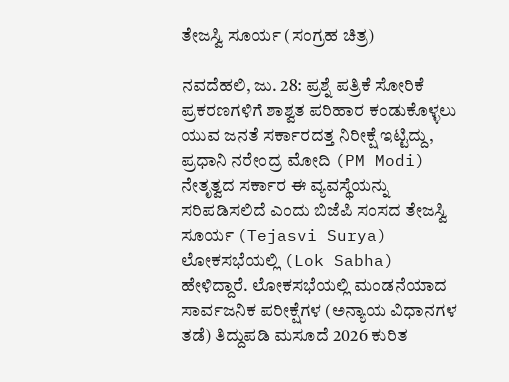ತೇಜಸ್ವಿ ಸೂರ್ಯ (ಸಂಗ್ರಹ ಚಿತ್ರ)

ನವದೆಹಲಿ, ಜು. 28: ಪ್ರಶ್ನೆ ಪತ್ರಿಕೆ ಸೋರಿಕೆ ಪ್ರಕರಣಗಳಿಗೆ ಶಾಶ್ವತ ಪರಿಹಾರ ಕಂಡುಕೊಳ್ಳಲು ಯುವ ಜನತೆ ಸರ್ಕಾರದತ್ತ ನಿರೀಕ್ಷೆ ಇಟ್ಟಿದ್ದು, ಪ್ರಧಾನಿ ನರೇಂದ್ರ ಮೋದಿ (PM Modi) ನೇತೃತ್ವದ ಸರ್ಕಾರ ಈ ವ್ಯವಸ್ಥೆಯನ್ನು ಸರಿಪಡಿಸಲಿದೆ ಎಂದು ಬಿಜೆಪಿ ಸಂಸದ ತೇಜಸ್ವಿ ಸೂರ್ಯ (Tejasvi Surya) ಲೋಕಸಭೆಯಲ್ಲಿ (Lok Sabha) ಹೇಳಿದ್ದಾರೆ. ಲೋಕಸಭೆಯಲ್ಲಿ ಮಂಡನೆಯಾದ ಸಾರ್ವಜನಿಕ ಪರೀಕ್ಷೆಗಳ (ಅನ್ಯಾಯ ವಿಧಾನಗಳ ತಡೆ) ತಿದ್ದುಪಡಿ ಮಸೂದೆ 2026 ಕುರಿತ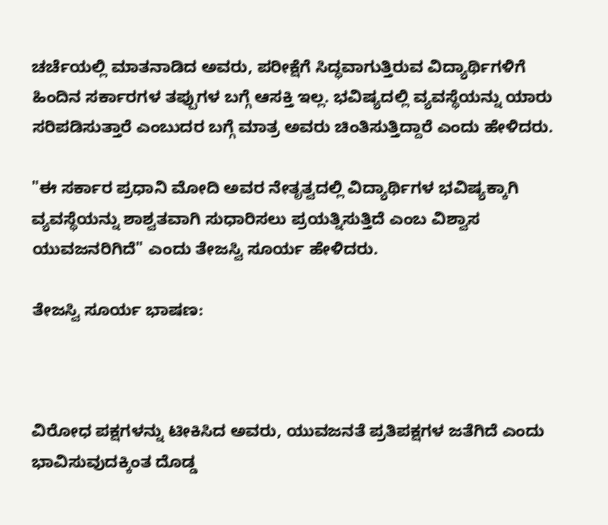ಚರ್ಚೆಯಲ್ಲಿ ಮಾತನಾಡಿದ ಅವರು, ಪರೀಕ್ಷೆಗೆ ಸಿದ್ಧವಾಗುತ್ತಿರುವ ವಿದ್ಯಾರ್ಥಿಗಳಿಗೆ ಹಿಂದಿನ ಸರ್ಕಾರಗಳ ತಪ್ಪುಗಳ ಬಗ್ಗೆ ಆಸಕ್ತಿ ಇಲ್ಲ. ಭವಿಷ್ಯದಲ್ಲಿ ವ್ಯವಸ್ಥೆಯನ್ನು ಯಾರು ಸರಿಪಡಿಸುತ್ತಾರೆ ಎಂಬುದರ ಬಗ್ಗೆ ಮಾತ್ರ ಅವರು ಚಿಂತಿಸುತ್ತಿದ್ದಾರೆ ಎಂದು ಹೇಳಿದರು.

"ಈ ಸರ್ಕಾರ ಪ್ರಧಾನಿ ಮೋದಿ ಅವರ ನೇತೃತ್ವದಲ್ಲಿ ವಿದ್ಯಾರ್ಥಿಗಳ ಭವಿಷ್ಯಕ್ಕಾಗಿ ವ್ಯವಸ್ಥೆಯನ್ನು ಶಾಶ್ವತವಾಗಿ ಸುಧಾರಿಸಲು ಪ್ರಯತ್ನಿಸುತ್ತಿದೆ ಎಂಬ ವಿಶ್ವಾಸ ಯುವಜನರಿಗಿದೆ" ಎಂದು ತೇಜಸ್ವಿ ಸೂರ್ಯ ಹೇಳಿದರು.

ತೇಜಸ್ವಿ ಸೂರ್ಯ ಭಾಷಣ:



ವಿರೋಧ ಪಕ್ಷಗಳನ್ನು ಟೀಕಿಸಿದ ಅವರು, ಯುವಜನತೆ ಪ್ರತಿಪಕ್ಷಗಳ ಜತೆಗಿದೆ ಎಂದು ಭಾವಿಸುವುದಕ್ಕಿಂತ ದೊಡ್ಡ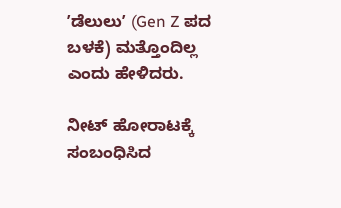ʼಡೆಲುಲುʼ (Gen Z ಪದ ಬಳಕೆ) ಮತ್ತೊಂದಿಲ್ಲ ಎಂದು ಹೇಳಿದರು.

ನೀಟ್‌ ಹೋರಾಟಕ್ಕೆ ಸಂಬಂಧಿಸಿದ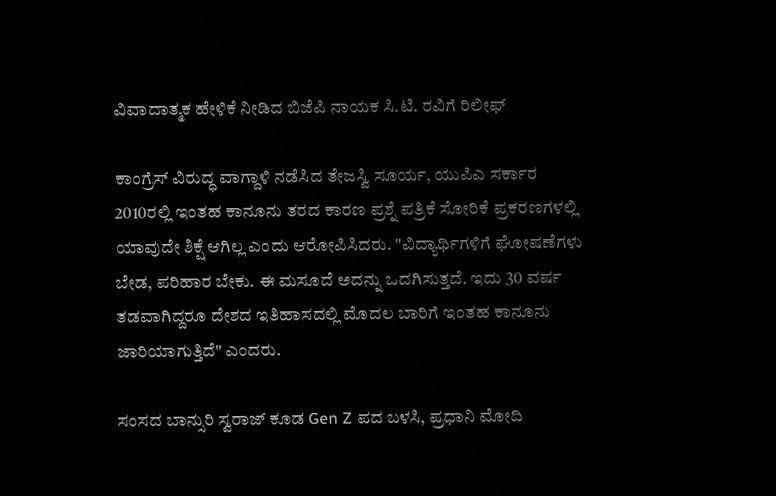ವಿವಾದಾತ್ಮಕ ಹೇಳಿಕೆ ನೀಡಿದ ಬಿಜೆಪಿ ನಾಯಕ ಸಿ.ಟಿ. ರವಿಗೆ ರಿಲೀಫ್‌

ಕಾಂಗ್ರೆಸ್ ವಿರುದ್ಧ ವಾಗ್ದಾಳಿ ನಡೆಸಿದ ತೇಜಸ್ವಿ ಸೂರ್ಯ, ಯುಪಿಎ ಸರ್ಕಾರ 2010ರಲ್ಲಿ ಇಂತಹ ಕಾನೂನು ತರದ ಕಾರಣ ಪ್ರಶ್ನೆ ಪತ್ರಿಕೆ ಸೋರಿಕೆ ಪ್ರಕರಣಗಳಲ್ಲಿ ಯಾವುದೇ ಶಿಕ್ಷೆ ಆಗಿಲ್ಲ ಎಂದು ಆರೋಪಿಸಿದರು. "ವಿದ್ಯಾರ್ಥಿಗಳಿಗೆ ಘೋಷಣೆಗಳು ಬೇಡ, ಪರಿಹಾರ ಬೇಕು. ಈ ಮಸೂದೆ ಅದನ್ನು ಒದಗಿಸುತ್ತದೆ. ಇದು 30 ವರ್ಷ ತಡವಾಗಿದ್ದರೂ ದೇಶದ ಇತಿಹಾಸದಲ್ಲಿ ಮೊದಲ ಬಾರಿಗೆ ಇಂತಹ ಕಾನೂನು ಜಾರಿಯಾಗುತ್ತಿದೆ" ಎಂದರು.

ಸಂಸದ ಬಾನ್ಸುರಿ ಸ್ವರಾಜ್ ಕೂಡ Gen Z ಪದ ಬಳಸಿ, ಪ್ರಧಾನಿ ಮೋದಿ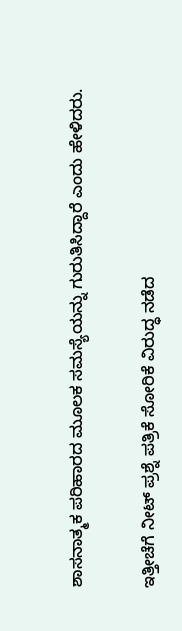ಶಾಸನಾತ್ಮಕ ಪರಿಹಾರದ ಮೂಲಕ ಸಮಸ್ಯೆಯನ್ನು ಗುರುತಿಸಿದ್ದಾರೆ ಎಂದು ಹೇಳಿದರು.

ಇತ್ತೀಚೆಗೆ ನೀಟ್ ಪ್ರಶ್ನೆ ಪತ್ರಿಕೆ ಸೋರಿಕೆ ವಿರುದ್ಧ ನಡೆದ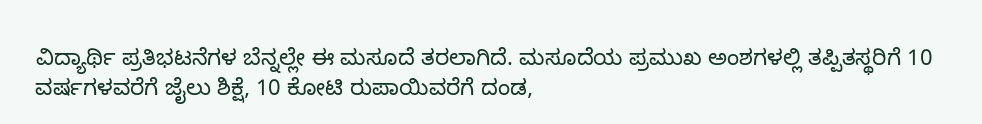ವಿದ್ಯಾರ್ಥಿ ಪ್ರತಿಭಟನೆಗಳ ಬೆನ್ನಲ್ಲೇ ಈ ಮಸೂದೆ ತರಲಾಗಿದೆ. ಮಸೂದೆಯ ಪ್ರಮುಖ ಅಂಶಗಳಲ್ಲಿ ತಪ್ಪಿತಸ್ಥರಿಗೆ 10 ವರ್ಷಗಳವರೆಗೆ ಜೈಲು ಶಿಕ್ಷೆ, 10 ಕೋಟಿ ರುಪಾಯಿವರೆಗೆ ದಂಡ,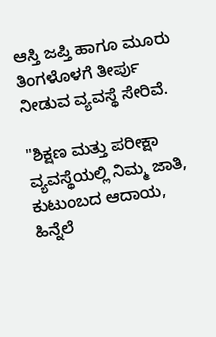ಆಸ್ತಿ ಜಪ್ತಿ ಹಾಗೂ ಮೂರು ತಿಂಗಳೊಳಗೆ ತೀರ್ಪು ನೀಡುವ ವ್ಯವಸ್ಥೆ ಸೇರಿವೆ.

"ಶಿಕ್ಷಣ ಮತ್ತು ಪರೀಕ್ಷಾ ವ್ಯವಸ್ಥೆಯಲ್ಲಿ ನಿಮ್ಮ ಜಾತಿ, ಕುಟುಂಬದ ಆದಾಯ, ಹಿನ್ನೆಲೆ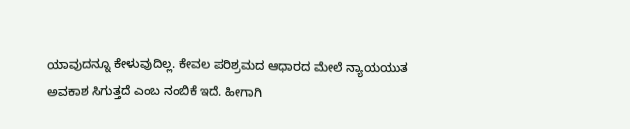ಯಾವುದನ್ನೂ ಕೇಳುವುದಿಲ್ಲ. ಕೇವಲ ಪರಿಶ್ರಮದ ಆಧಾರದ ಮೇಲೆ ನ್ಯಾಯಯುತ ಅವಕಾಶ ಸಿಗುತ್ತದೆ ಎಂಬ ನಂಬಿಕೆ ಇದೆ. ಹೀಗಾಗಿ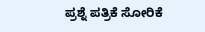ಪ್ರಶ್ನೆ ಪತ್ರಿಕೆ ಸೋರಿಕೆ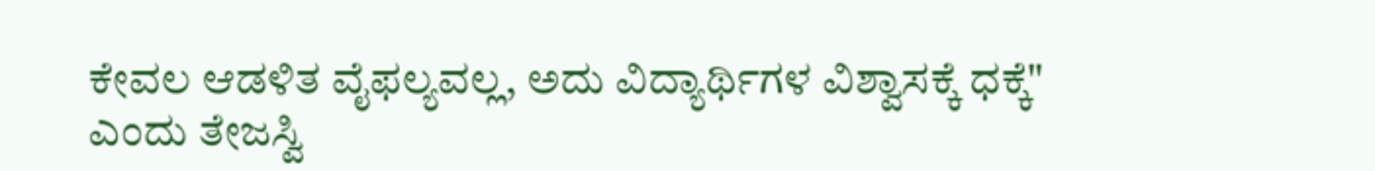ಕೇವಲ ಆಡಳಿತ ವೈಫಲ್ಯವಲ್ಲ, ಅದು ವಿದ್ಯಾರ್ಥಿಗಳ ವಿಶ್ವಾಸಕ್ಕೆ ಧಕ್ಕೆ" ಎಂದು ತೇಜಸ್ವಿ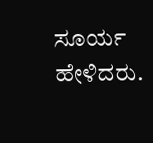ಸೂರ್ಯ ಹೇಳಿದರು.